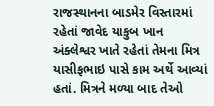રાજસ્થાનના બાડમેર વિસ્તારમાં રહેતાં જાવેદ યાકુબ ખાન અંક્લેશ્વર ખાતે રહેતાં તેમના મિત્ર યાસીફભાઇ પાસે કામ અર્થે આવ્યાં હતાં. મિત્રને મળ્યા બાદ તેઓ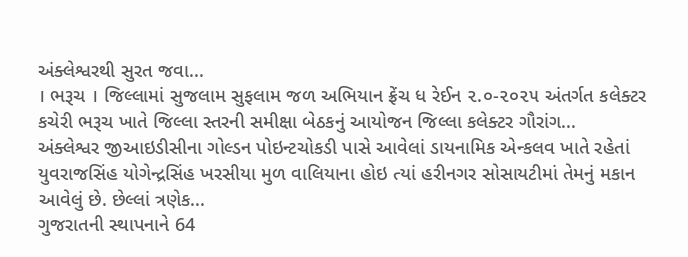અંક્લેશ્વરથી સુરત જવા...
। ભરૂચ । જિલ્લામાં સુજલામ સુફલામ જળ અભિયાન ફ્રેંચ ધ રેઈન ૨.૦-૨૦૨૫ અંતર્ગત કલેક્ટર કચેરી ભરૂચ ખાતે જિલ્લા સ્તરની સમીક્ષા બેઠકનું આયોજન જિલ્લા કલેક્ટર ગૌરાંગ...
અંક્લેશ્વર જીઆઇડીસીના ગોલ્ડન પોઇન્ટચોકડી પાસે આવેલાં ડાયનામિક એન્કલવ ખાતે રહેતાં યુવરાજસિંહ યોગેન્દ્રસિંહ ખરસીયા મુળ વાલિયાના હોઇ ત્યાં હરીનગર સોસાયટીમાં તેમનું મકાન આવેલું છે. છેલ્લાં ત્રણેક...
ગુજરાતની સ્થાપનાને 64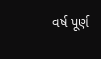વર્ષ પૂર્ણ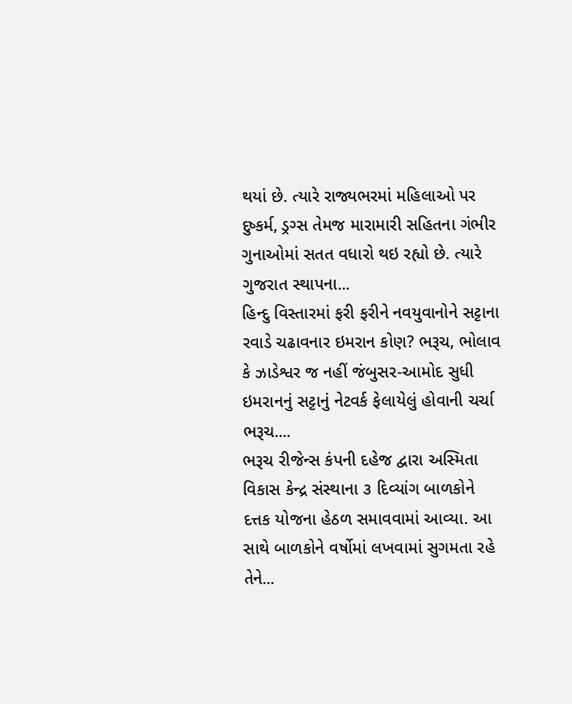થયાં છે. ત્યારે રાજ્યભરમાં મહિલાઓ પર દુષ્કર્મ, ડ્રગ્સ તેમજ મારામારી સહિતના ગંભીર ગુનાઓમાં સતત વધારો થઇ રહ્યો છે. ત્યારે ગુજરાત સ્થાપના...
હિન્દુ વિસ્તારમાં ફરી ફરીને નવયુવાનોને સટ્ટાના રવાડે ચઢાવનાર ઇમરાન કોણ? ભરૂચ, ભોલાવ કે ઝાડેશ્વર જ નહીં જંબુસર-આમોદ સુધી ઇમરાનનું સટ્ટાનું નેટવર્ક ફેલાયેલું હોવાની ચર્ચા ભરૂચ....
ભરૂચ રીજેન્સ કંપની દહેજ દ્વારા અસ્મિતા વિકાસ કેન્દ્ર સંસ્થાના ૩ દિવ્યાંગ બાળકોને દત્તક યોજના હેઠળ સમાવવામાં આવ્યા. આ સાથે બાળકોને વર્ષોમાં લખવામાં સુગમતા રહે તેને...